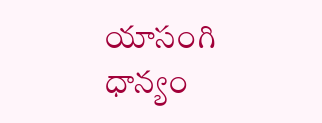యాసంగి ధాన్యం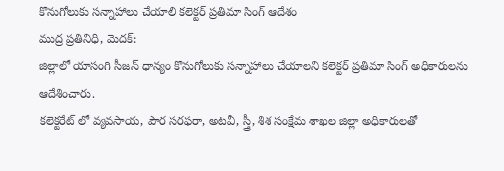కొనుగోలుకు సన్నాహాలు చేయాలి కలెక్టర్ ప్రతిమా సింగ్ ఆదేశం
ముద్ర ప్రతినిధి, మెదక్:
జిల్లాలో యాసంగి సీజన్ ధాన్యం కొనుగోలుకు సన్నాహాలు చేయాలని కలెక్టర్ ప్రతిమా సింగ్ అధికారులను ఆదేశించారు.
కలెక్టరేట్ లో వ్యవసాయ, పౌర సరఫరా, అటవీ, స్త్రీ, శిశ సంక్షేమ శాఖల జిల్లా అధికారులతో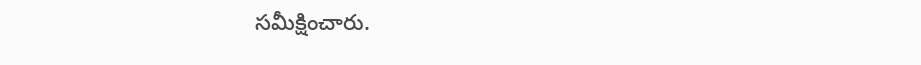సమీక్షించారు.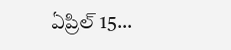ఏప్రిల్ 15…